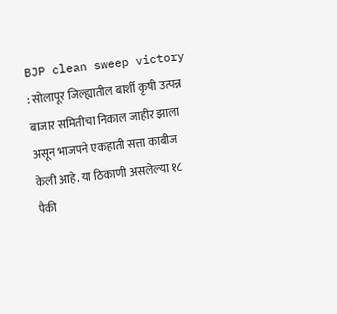BJP clean sweep victory : सोलापूर जिल्ह्यातील बार्शी कृषी उत्पन्न बाजार समितीचा निकाल जाहीर झाला असून भाजपने एकहाती सत्ता काबीज केली आहे. या ठिकाणी असलेल्या १८ पैकी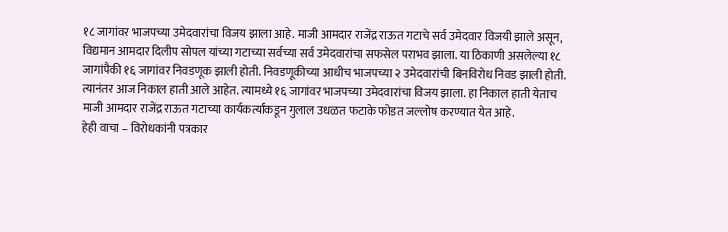१८ जागांवर भाजपच्या उमेदवारांचा विजय झाला आहे. माजी आमदार राजेंद्र राऊत गटाचे सर्व उमेदवार विजयी झाले असून, विद्यमान आमदार दिलीप सोपल यांच्या गटाच्या सर्वच्या सर्व उमेदवारांचा सफसेल पराभव झाला. या ठिकाणी असलेल्या १८ जागांपैकी १६ जागांवर निवडणूक झाली होती. निवडणूकीच्या आधीच भाजपच्या २ उमेदवारांची बिनविरोध निवड झाली होती. त्यानंतर आज निकाल हाती आले आहेत. त्यामध्ये १६ जागांवर भाजपच्या उमेदवारांचा विजय झाला. हा निकाल हाती येताच माजी आमदार राजेंद्र राऊत गटाच्या कार्यकर्त्यांकडून गुलाल उधळत फटाके फोडत जल्लोष करण्यात येत आहे.
हेही वाचा – विरोधकांनी पत्रकार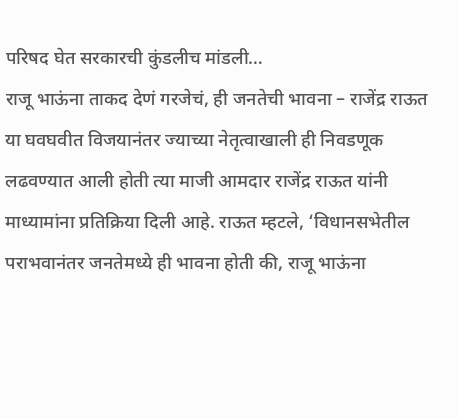परिषद घेत सरकारची कुंडलीच मांडली…
राजू भाऊंना ताकद देणं गरजेचं, ही जनतेची भावना – राजेंद्र राऊत
या घवघवीत विजयानंतर ज्याच्या नेतृत्वाखाली ही निवडणूक लढवण्यात आली होती त्या माजी आमदार राजेंद्र राऊत यांनी माध्यामांना प्रतिक्रिया दिली आहे. राऊत म्हटले, ‘विधानसभेतील पराभवानंतर जनतेमध्ये ही भावना होती की, राजू भाऊंना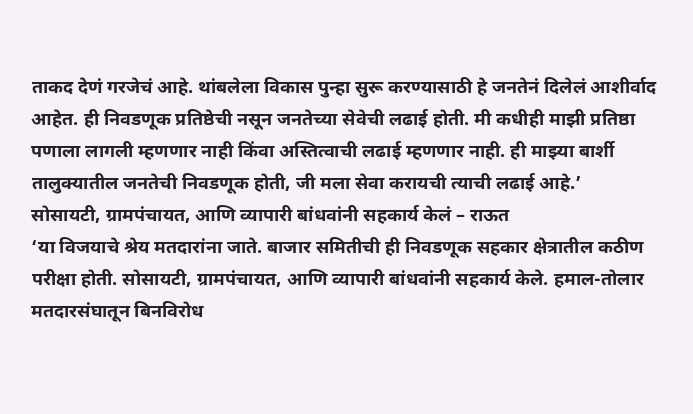ताकद देणं गरजेचं आहे. थांबलेला विकास पुन्हा सुरू करण्यासाठी हे जनतेनं दिलेलं आशीर्वाद आहेत. ही निवडणूक प्रतिष्ठेची नसून जनतेच्या सेवेची लढाई होती. मी कधीही माझी प्रतिष्ठा पणाला लागली म्हणणार नाही किंवा अस्तित्वाची लढाई म्हणणार नाही. ही माझ्या बार्शी तालुक्यातील जनतेची निवडणूक होती, जी मला सेवा करायची त्याची लढाई आहे.’
सोसायटी, ग्रामपंचायत, आणि व्यापारी बांधवांनी सहकार्य केलं – राऊत
‘या विजयाचे श्रेय मतदारांना जाते. बाजार समितीची ही निवडणूक सहकार क्षेत्रातील कठीण परीक्षा होती. सोसायटी, ग्रामपंचायत, आणि व्यापारी बांधवांनी सहकार्य केले. हमाल-तोलार मतदारसंघातून बिनविरोध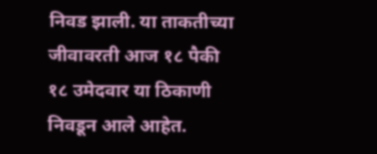निवड झाली. या ताकतीच्या जीवावरती आज १८ पैकी १८ उमेदवार या ठिकाणी निवडून आले आहेत.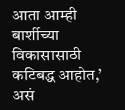आता आम्ही बार्शीच्या विकासासाठी कटिबद्ध आहोत,’ असं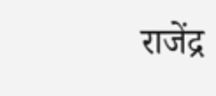राजेंद्र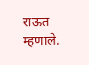राऊत म्हणाले.